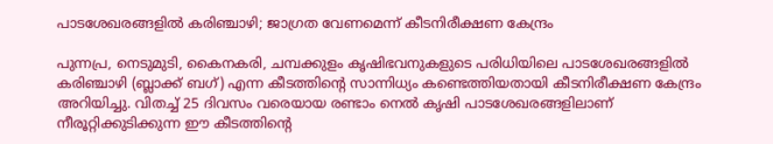പാടശേഖരങ്ങളില്‍ കരിഞ്ചാഴി; ജാഗ്രത വേണമെന്ന് കീടനിരീക്ഷണ കേന്ദ്രം

പുന്നപ്ര, നെടുമുടി, കൈനകരി, ചമ്പക്കുളം കൃഷിഭവനുകളുടെ പരിധിയിലെ പാടശേഖരങ്ങളില്‍ കരിഞ്ചാഴി (ബ്ലാക്ക് ബഗ്) എന്ന കീടത്തിന്റെ സാന്നിധ്യം കണ്ടെത്തിയതായി കീടനിരീക്ഷണ കേന്ദ്രം അറിയിച്ചു. വിതച്ച് 25 ദിവസം വരെയായ രണ്ടാം നെല്‍ കൃഷി പാടശേഖരങ്ങളിലാണ് നീരൂറ്റിക്കുടിക്കുന്ന ഈ കീടത്തിന്റെ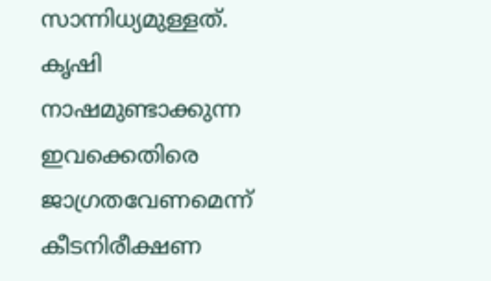സാന്നിധ്യമുള്ളത്. കൃഷി നാഷമുണ്ടാക്കുന്ന ഇവക്കെതിരെ ജാഗ്രതവേണമെന്ന് കീടനിരീക്ഷണ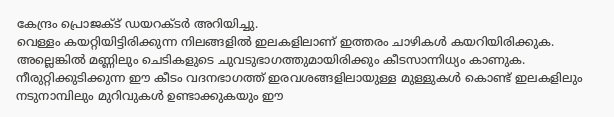കേന്ദ്രം പ്രൊജക്ട് ഡയറക്ടര്‍ അറിയിച്ചു.
വെള്ളം കയറ്റിയിട്ടിരിക്കുന്ന നിലങ്ങളില്‍ ഇലകളിലാണ് ഇത്തരം ചാഴികള്‍ കയറിയിരിക്കുക. അല്ലെങ്കില്‍ മണ്ണിലും ചെടികളുടെ ചുവടുഭാഗത്തുമായിരിക്കും കീടസാന്നിധ്യം കാണുക. നീരുറ്റിക്കുടിക്കുന്ന ഈ കീടം വദനഭാഗത്ത് ഇരവശങ്ങളിലായുള്ള മുള്ളുകള്‍ കൊണ്ട് ഇലകളിലും നടുനാമ്പിലും മുറിവുകള്‍ ഉണ്ടാക്കുകയും ഈ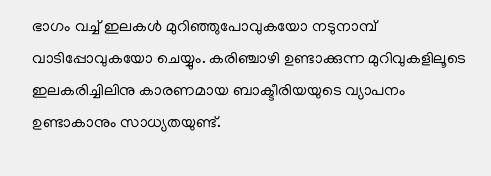ഭാഗം വച്ച് ഇലകള്‍ മുറിഞ്ഞുപോവുകയോ നടുനാമ്പ് വാടിപ്പോവുകയോ ചെയ്യും. കരിഞ്ചാഴി ഉണ്ടാക്കുന്ന മുറിവുകളിലൂടെ ഇലകരിച്ചിലിനു കാരണമായ ബാക്ടീരിയയുടെ വ്യാപനം ഉണ്ടാകാനും സാധ്യതയുണ്ട്.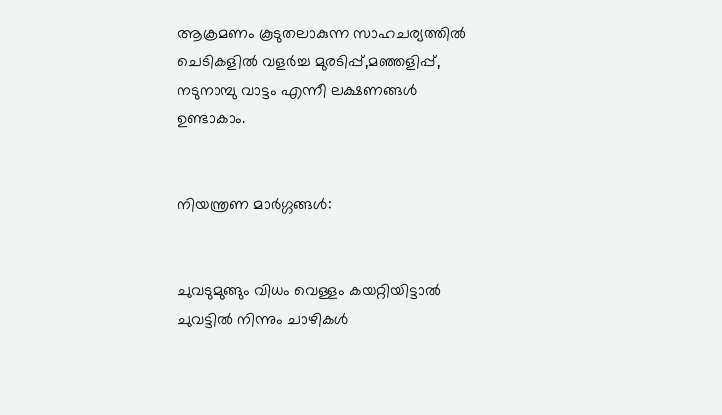ആക്രമണം കൂടുതലാകുന്ന സാഹചര്യത്തില്‍ ചെടികളില്‍ വളര്‍ച്ച മുരടിപ്പ്,മഞ്ഞളിപ്പ്, നടുനാമ്പു വാട്ടം എന്നീ ലക്ഷണങ്ങള്‍ ഉണ്ടാകാം.


നിയന്ത്രണ മാര്‍ഗ്ഗങ്ങള്‍:


ചുവടുമുങ്ങും വിധം വെള്ളം കയറ്റിയിട്ടാല്‍ ചുവട്ടില്‍ നിന്നും ചാഴികള്‍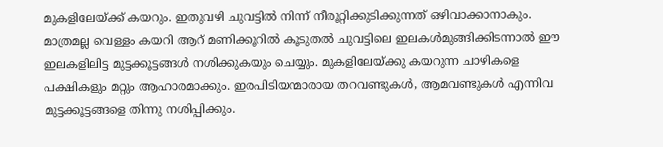മുകളിലേയ്ക്ക് കയറും. ഇതുവഴി ചുവട്ടില്‍ നിന്ന് നീരൂറ്റിക്കുടിക്കുന്നത് ഒഴിവാക്കാനാകും. മാത്രമല്ല വെള്ളം കയറി ആറ് മണിക്കൂറില്‍ കൂടുതല്‍ ചുവട്ടിലെ ഇലകള്‍മുങ്ങിക്കിടന്നാല്‍ ഈ ഇലകളിലിട്ട മുട്ടക്കൂട്ടങ്ങള്‍ നശിക്കുകയും ചെയ്യും. മുകളിലേയ്ക്കു കയറുന്ന ചാഴികളെ പക്ഷികളും മറ്റും ആഹാരമാക്കും. ഇരപിടിയന്മാരായ തറവണ്ടുകള്‍, ആമവണ്ടുകള്‍ എന്നിവ മുട്ടക്കൂട്ടങ്ങളെ തിന്നു നശിപ്പിക്കും.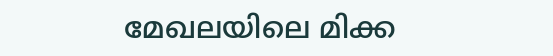മേഖലയിലെ മിക്ക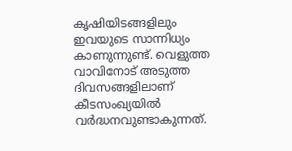കൃഷിയിടങ്ങളിലും ഇവയുടെ സാന്നിധ്യം കാണുന്നുണ്ട്. വെളുത്ത വാവിനോട് അടുത്ത ദിവസങ്ങളിലാണ് കീടസംഖ്യയില്‍ വര്‍ദ്ധനവുണ്ടാകുന്നത്.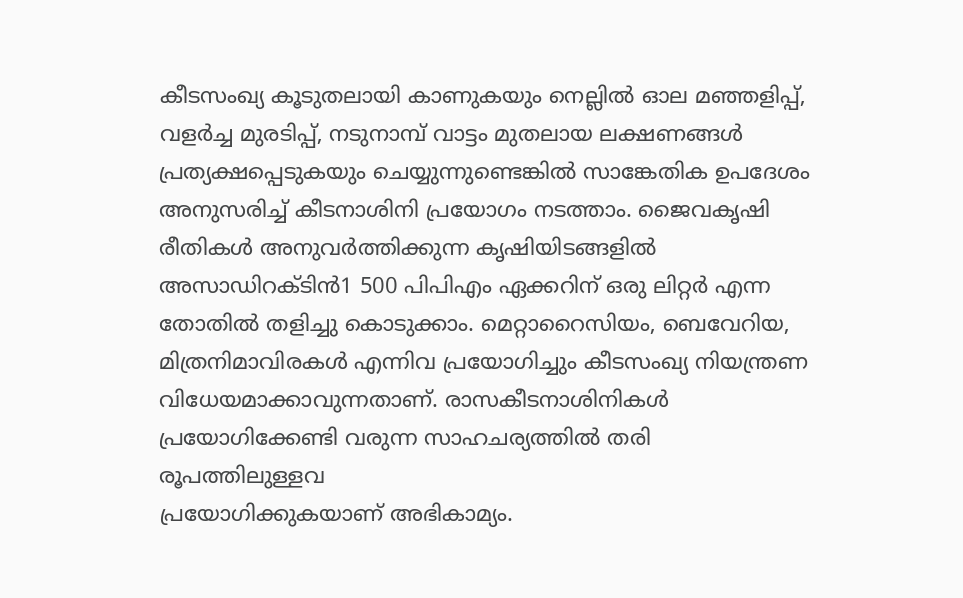കീടസംഖ്യ കൂടുതലായി കാണുകയും നെല്ലില്‍ ഓല മഞ്ഞളിപ്പ്, വളര്‍ച്ച മുരടിപ്പ്, നടുനാമ്പ് വാട്ടം മുതലായ ലക്ഷണങ്ങള്‍ പ്രത്യക്ഷപ്പെടുകയും ചെയ്യുന്നുണ്ടെങ്കില്‍ സാങ്കേതിക ഉപദേശം അനുസരിച്ച് കീടനാശിനി പ്രയോഗം നടത്താം. ജൈവകൃഷി രീതികള്‍ അനുവര്‍ത്തിക്കുന്ന കൃഷിയിടങ്ങളില്‍ അസാഡിറക്ടിന്‍1 500 പിപിഎം ഏക്കറിന് ഒരു ലിറ്റര്‍ എന്ന തോതില്‍ തളിച്ചു കൊടുക്കാം. മെറ്റാറൈസിയം, ബെവേറിയ, മിത്രനിമാവിരകള്‍ എന്നിവ പ്രയോഗിച്ചും കീടസംഖ്യ നിയന്ത്രണ വിധേയമാക്കാവുന്നതാണ്. രാസകീടനാശിനികള്‍ പ്രയോഗിക്കേണ്ടി വരുന്ന സാഹചര്യത്തില്‍ തരി രൂപത്തിലുള്ളവ
പ്രയോഗിക്കുകയാണ് അഭികാമ്യം.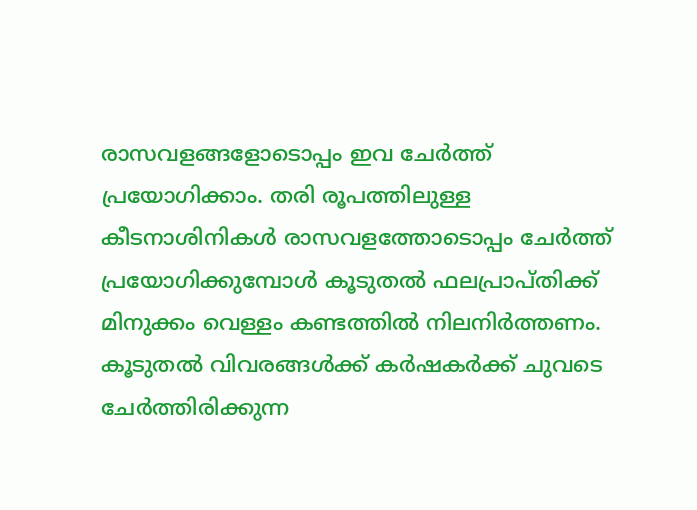രാസവളങ്ങളോടൊപ്പം ഇവ ചേര്‍ത്ത് പ്രയോഗിക്കാം. തരി രൂപത്തിലുള്ള കീടനാശിനികള്‍ രാസവളത്തോടൊപ്പം ചേര്‍ത്ത് പ്രയോഗിക്കുമ്പോള്‍ കൂടുതല്‍ ഫലപ്രാപ്തിക്ക് മിനുക്കം വെള്ളം കണ്ടത്തില്‍ നിലനിര്‍ത്തണം. കൂടുതല്‍ വിവരങ്ങള്‍ക്ക് കര്‍ഷകര്‍ക്ക് ചുവടെ ചേര്‍ത്തിരിക്കുന്ന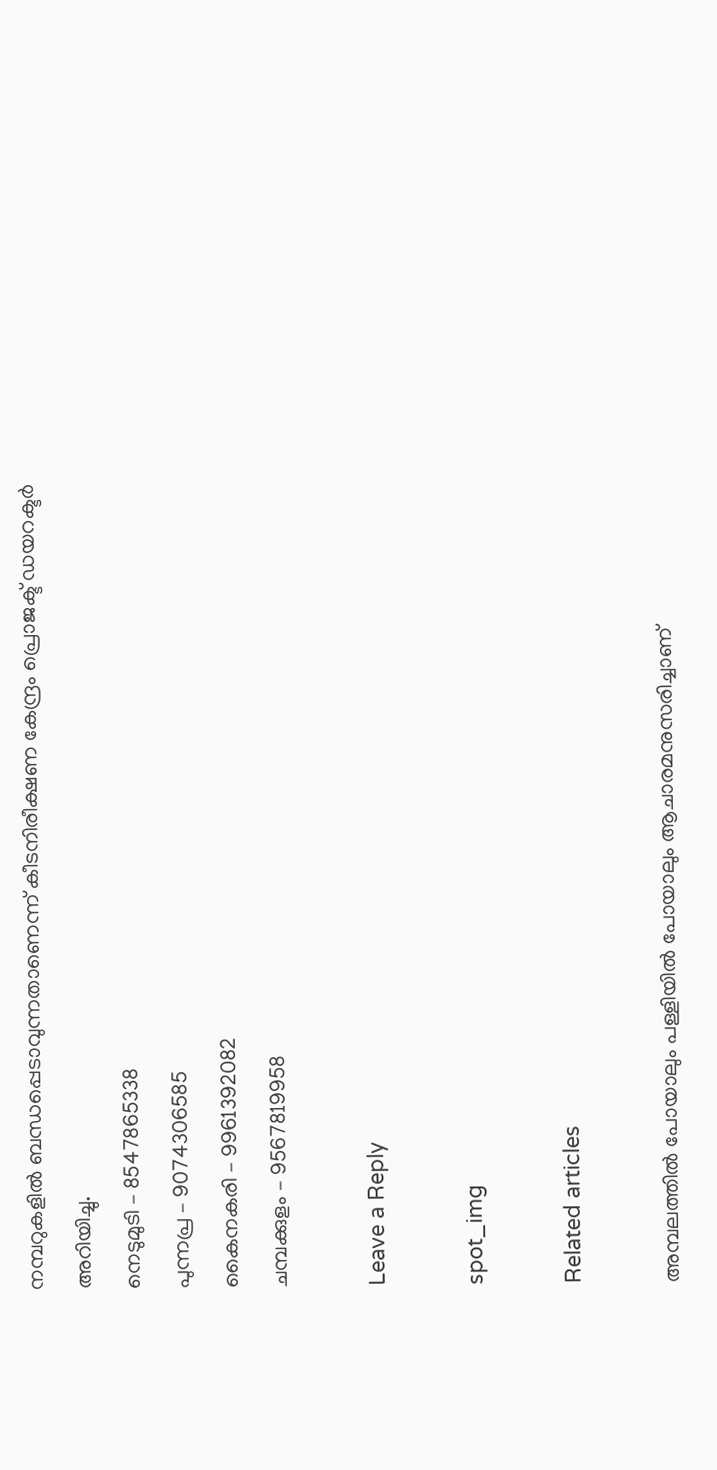നമ്പറുകളില്‍ ബന്ധപ്പെടാവുന്നതാണെന്ന് കീടനിരീക്ഷണ കേന്ദ്രം പ്രൊജക്ട് ഡയറക്ടര്‍ അറിയിച്ചു.
നെടുമുടി – 8547865338
പുന്നപ്ര – 9074306585
കൈനകരി – 9961392082
ചമ്പക്കുളം – 9567819958

Leave a Reply

spot_img

Related articles

അമ്പലത്തിൽ പോയാലും പള്ളിയിൽ പോയാലും ആചാരമനുസരിച്ചാണ്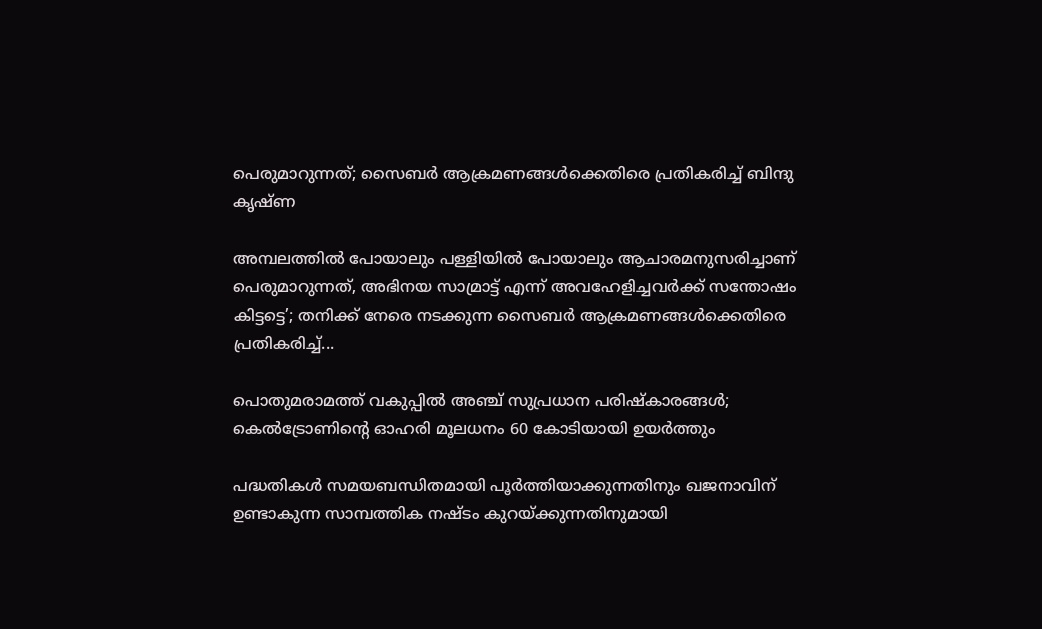പെരുമാറുന്നത്; സൈബർ ആക്രമണങ്ങൾക്കെതിരെ പ്രതികരിച്ച് ബിന്ദു കൃഷ്ണ

അമ്പലത്തിൽ പോയാലും പള്ളിയിൽ പോയാലും ആചാരമനുസരിച്ചാണ് പെരുമാറുന്നത്, അഭിനയ സാമ്രാട്ട് എന്ന് അവഹേളിച്ചവർക്ക് സന്തോഷം കിട്ടട്ടെ’; തനിക്ക് നേരെ നടക്കുന്ന സൈബർ ആക്രമണങ്ങൾക്കെതിരെ പ്രതികരിച്ച്...

പൊതുമരാമത്ത് വകുപ്പിൽ അഞ്ച് സുപ്രധാന പരിഷ്കാരങ്ങൾ; കെൽട്രോണിന്റെ ഓഹരി മൂലധനം 60 കോടിയായി ഉയർത്തും

പദ്ധതികൾ സമയബന്ധിതമായി പൂർത്തിയാക്കുന്നതിനും ഖജനാവിന് ഉണ്ടാകുന്ന സാമ്പത്തിക നഷ്ടം കുറയ്ക്കുന്നതിനുമായി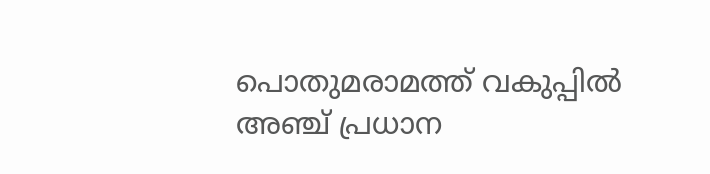പൊതുമരാമത്ത് വകുപ്പിൽ അഞ്ച് പ്രധാന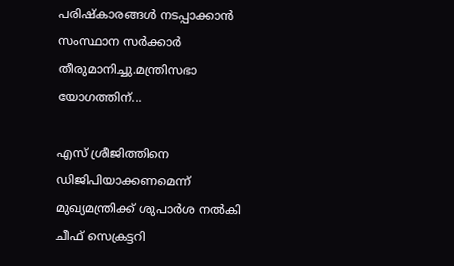പരിഷ്കാരങ്ങൾ നടപ്പാക്കാൻ സംസ്ഥാന സർക്കാർ തീരുമാനിച്ചു.മന്ത്രിസഭാ യോഗത്തിന്...

എസ് ശ്രീജിത്തിനെ ഡിജിപിയാക്കണമെന്ന് മുഖ്യമന്ത്രിക്ക് ശുപാർശ നൽകി ചീഫ് സെക്രട്ടറി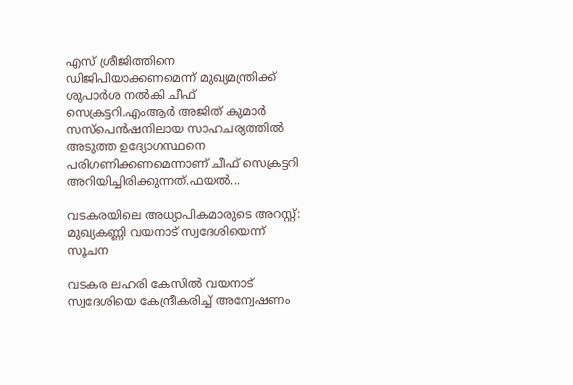എസ് ശ്രീജിത്തിനെ ഡിജിപിയാക്കണമെന്ന് മുഖ്യമന്ത്രിക്ക് ശുപാർശ നൽകി ചീഫ് സെക്രട്ടറി.എംആർ അജിത് കുമാർ സസ്പെൻഷനിലായ സാഹചര്യത്തിൽ അടുത്ത ഉദ്യോഗസ്ഥനെ പരിഗണിക്കണമെന്നാണ് ചീഫ് സെക്രട്ടറി അറിയിച്ചിരിക്കുന്നത്.ഫയൽ...

വടകരയിലെ അധ്യാപികമാരുടെ അറസ്റ്റ്: മുഖ്യകണ്ണി വയനാട് സ്വദേശിയെന്ന് സൂചന

വടകര ലഹരി കേസില്‍ വയനാട് സ്വദേശിയെ കേന്ദ്രീകരിച്ച് അന്വേഷണം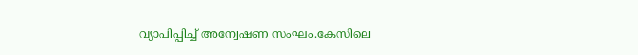വ്യാപിപ്പിച്ച് അന്വേഷണ സംഘം.കേസിലെ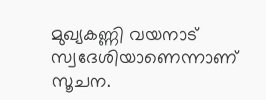മുഖ്യകണ്ണി വയനാട് സ്വദേശിയാണെന്നാണ് സൂചന.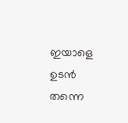ഇയാളെ ഉടന്‍ തന്നെ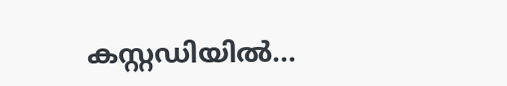കസ്റ്റഡിയില്‍...